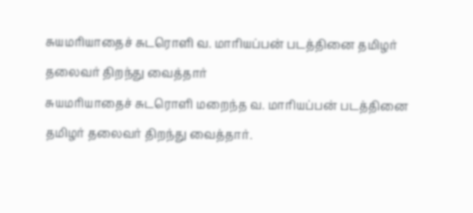சுயமரியாதைச் சுடரொளி வ. மாரியப்பன் படத்தினை தமிழர் தலைவர் திறந்து வைத்தார்
சுயமரியாதைச் சுடரொளி மறைந்த வ. மாரியப்பன் படத்தினை தமிழர் தலைவர் திறந்து வைத்தார்.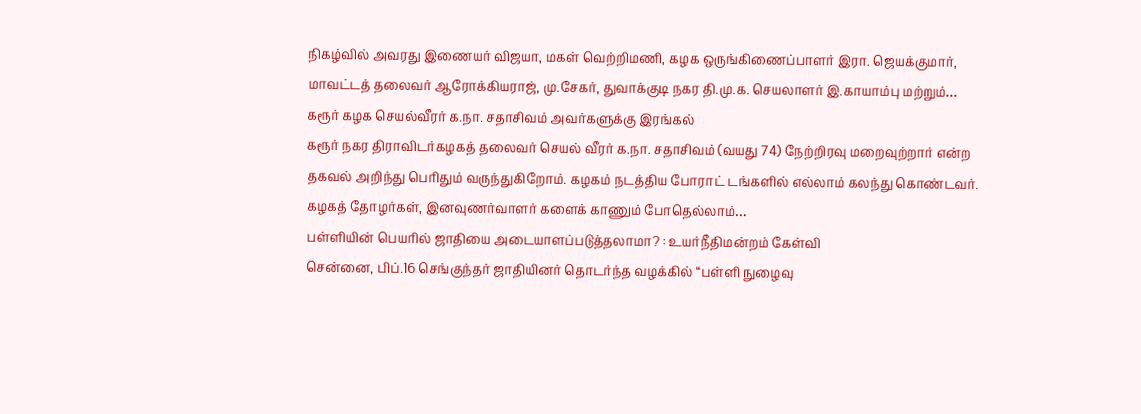நிகழ்வில் அவரது இணையர் விஜயா, மகள் வெற்றிமணி, கழக ஒருங்கிணைப்பாளர் இரா. ஜெயக்குமார், மாவட்டத் தலைவர் ஆரோக்கியராஜ், மு.சேகர், துவாக்குடி நகர தி.மு.க. செயலாளர் இ.காயாம்பு மற்றும்…
கரூர் கழக செயல்வீரர் க.நா. சதாசிவம் அவர்களுக்கு இரங்கல்
கரூர் நகர திராவிடர்கழகத் தலைவர் செயல் வீரர் க.நா. சதாசிவம் (வயது 74) நேற்றிரவு மறைவுற்றார் என்ற தகவல் அறிந்து பெரிதும் வருந்துகிறோம். கழகம் நடத்திய போராட் டங்களில் எல்லாம் கலந்து கொண்டவர். கழகத் தோழர்கள், இனவுணர்வாளர் களைக் காணும் போதெல்லாம்…
பள்ளியின் பெயரில் ஜாதியை அடையாளப்படுத்தலாமா? : உயர்நீதிமன்றம் கேள்வி
சென்னை, பிப்.16 செங்குந்தர் ஜாதியினர் தொடர்ந்த வழக்கில் ‘‘பள்ளி நுழைவு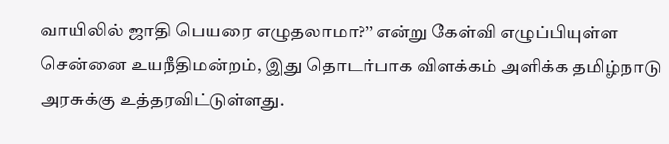வாயிலில் ஜாதி பெயரை எழுதலாமா?’’ என்று கேள்வி எழுப்பியுள்ள சென்னை உயநீதிமன்றம், இது தொடர்பாக விளக்கம் அளிக்க தமிழ்நாடு அரசுக்கு உத்தரவிட்டுள்ளது.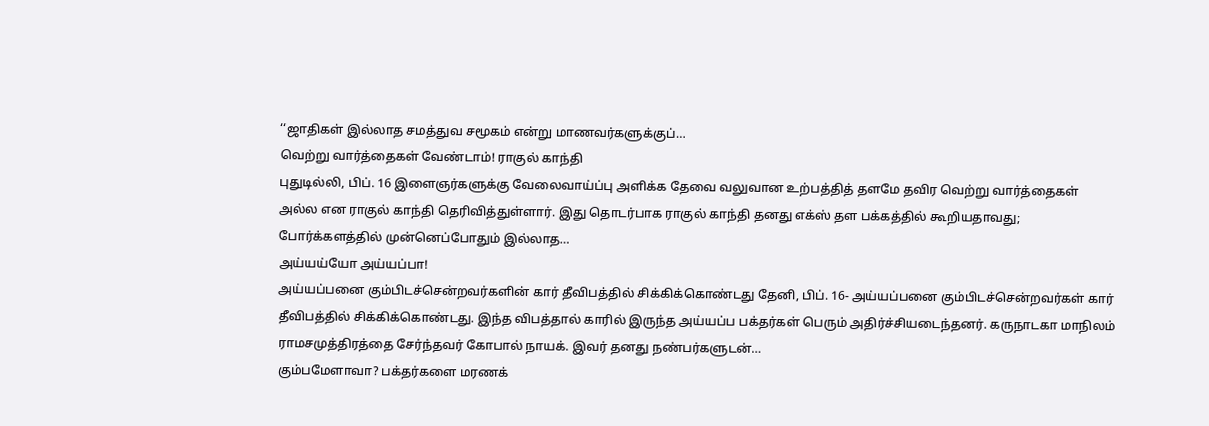‘‘ஜாதிகள் இல்லாத சமத்துவ சமூகம் என்று மாணவர்களுக்குப்…
வெற்று வார்த்தைகள் வேண்டாம்! ராகுல் காந்தி
புதுடில்லி, பிப். 16 இளைஞர்களுக்கு வேலைவாய்ப்பு அளிக்க தேவை வலுவான உற்பத்தித் தளமே தவிர வெற்று வார்த்தைகள் அல்ல என ராகுல் காந்தி தெரிவித்துள்ளார். இது தொடர்பாக ராகுல் காந்தி தனது எக்ஸ் தள பக்கத்தில் கூறியதாவது; போர்க்களத்தில் முன்னெப்போதும் இல்லாத…
அய்யய்யோ அய்யப்பா!
அய்யப்பனை கும்பிடச்சென்றவர்களின் கார் தீவிபத்தில் சிக்கிக்கொண்டது தேனி, பிப். 16- அய்யப்பனை கும்பிடச்சென்றவர்கள் கார் தீவிபத்தில் சிக்கிக்கொண்டது. இந்த விபத்தால் காரில் இருந்த அய்யப்ப பக்தர்கள் பெரும் அதிர்ச்சியடைந்தனர். கருநாடகா மாநிலம் ராமசமுத்திரத்தை சேர்ந்தவர் கோபால் நாயக். இவர் தனது நண்பர்களுடன்…
கும்பமேளாவா? பக்தர்களை மரணக்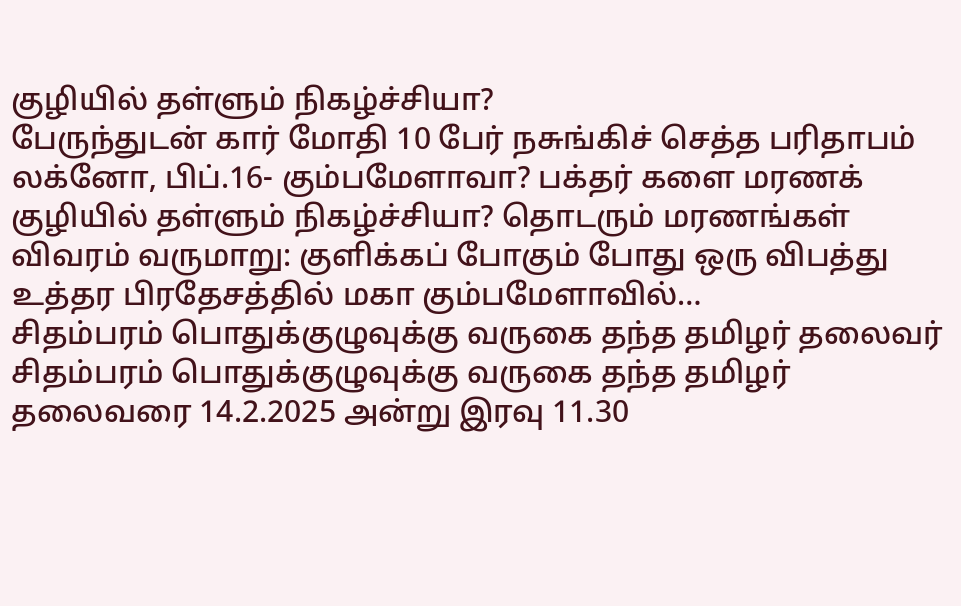குழியில் தள்ளும் நிகழ்ச்சியா?
பேருந்துடன் கார் மோதி 10 பேர் நசுங்கிச் செத்த பரிதாபம் லக்னோ, பிப்.16- கும்பமேளாவா? பக்தர் களை மரணக் குழியில் தள்ளும் நிகழ்ச்சியா? தொடரும் மரணங்கள் விவரம் வருமாறு: குளிக்கப் போகும் போது ஒரு விபத்து உத்தர பிரதேசத்தில் மகா கும்பமேளாவில்…
சிதம்பரம் பொதுக்குழுவுக்கு வருகை தந்த தமிழர் தலைவர்
சிதம்பரம் பொதுக்குழுவுக்கு வருகை தந்த தமிழர் தலைவரை 14.2.2025 அன்று இரவு 11.30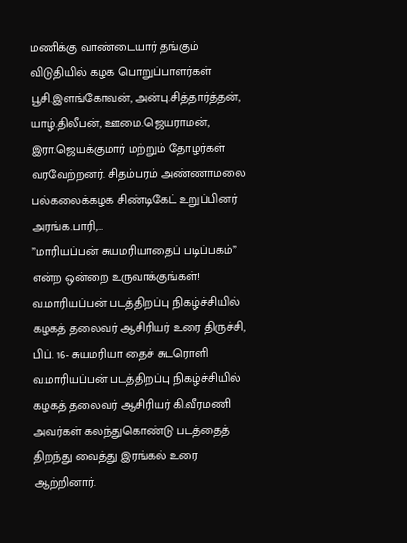மணிக்கு வாண்டையார் தங்கும் விடுதியில் கழக பொறுப்பாளர்கள் பூசி.இளங்கோவன், அன்பு.சித்தார்த்தன், யாழ்.திலீபன், ஊமை.ஜெயராமன், இரா.ஜெயக்குமார் மற்றும் தோழர்கள் வரவேற்றனர். சிதம்பரம் அண்ணாமலை பல்கலைக்கழக சிண்டிகேட் உறுப்பினர் அரங்க.பாரி,…
”மாரியப்பன் சுயமரியாதைப் படிப்பகம்” என்ற ஒன்றை உருவாக்குங்கள்!
வ.மாரியப்பன் படத்திறப்பு நிகழ்ச்சியில் கழகத் தலைவர் ஆசிரியர் உரை திருச்சி, பிப். 16- சுயமரியா தைச் சுடரொளி வ.மாரியப்பன் படத்திறப்பு நிகழ்ச்சியில் கழகத் தலைவர் ஆசிரியர் கி.வீரமணி அவர்கள் கலந்துகொண்டு படத்தைத் திறந்து வைத்து இரங்கல் உரை ஆற்றினார்.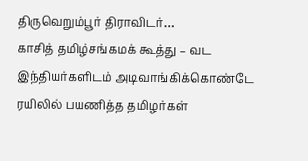திருவெறும்பூர் திராவிடர்…
காசித் தமிழ்சங்கமக் கூத்து – வட இந்தியர்களிடம் அடிவாங்கிக்கொண்டே ரயிலில் பயணித்த தமிழர்கள்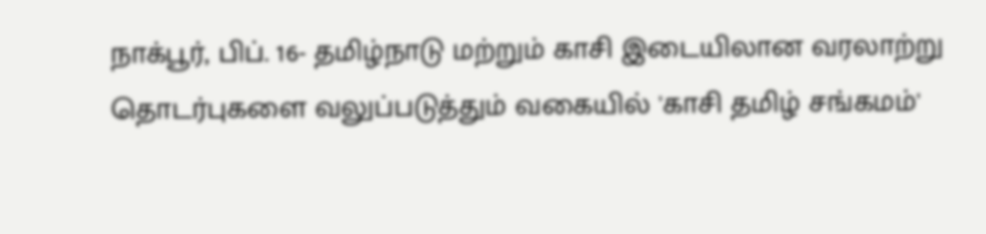நாக்பூர், பிப். 16- தமிழ்நாடு மற்றும் காசி இடையிலான வரலாற்று தொடர்புகளை வலுப்படுத்தும் வகையில் 'காசி தமிழ் சங்கமம்'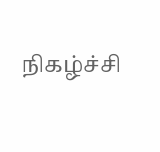நிகழ்ச்சி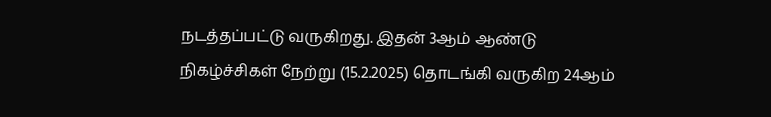நடத்தப்பட்டு வருகிறது. இதன் 3ஆம் ஆண்டு நிகழ்ச்சிகள் நேற்று (15.2.2025) தொடங்கி வருகிற 24ஆம்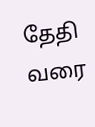தேதி வரை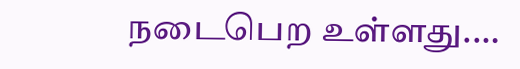நடைபெற உள்ளது.…